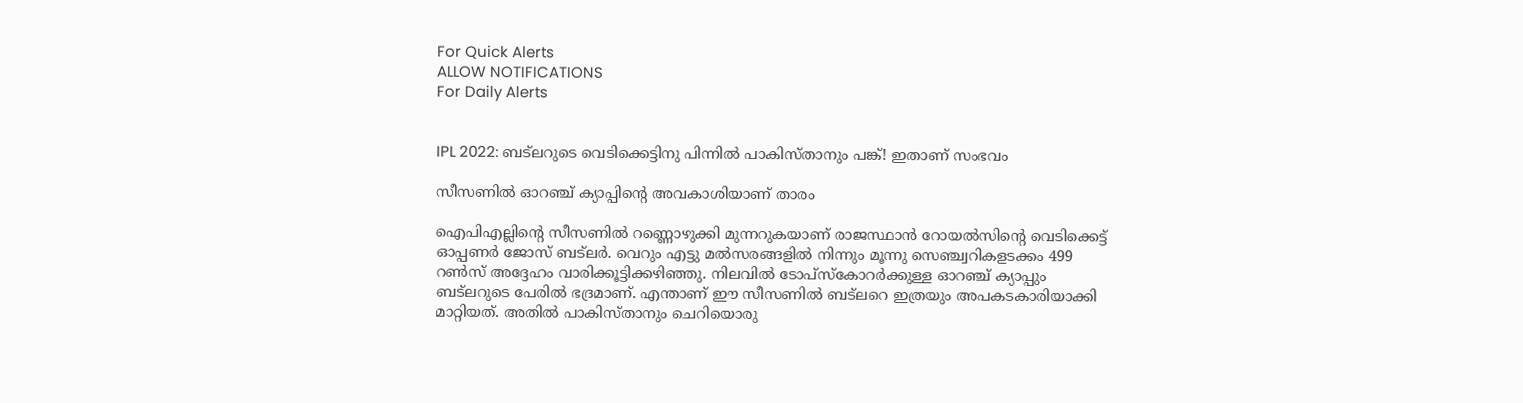For Quick Alerts
ALLOW NOTIFICATIONS
For Daily Alerts


IPL 2022: ബട്‌ലറുടെ വെടിക്കെട്ടിനു പിന്നില്‍ പാകിസ്താനും പങ്ക്! ഇതാണ് സംഭവം

സീസണില്‍ ഓറഞ്ച് ക്യാപ്പിന്റെ അവകാശിയാണ് താരം

ഐപിഎല്ലിന്റെ സീസണില്‍ റണ്ണൊഴുക്കി മുന്നറുകയാണ് രാജസ്ഥാന്‍ റോയല്‍സിന്റെ വെടിക്കെട്ട് ഓപ്പണര്‍ ജോസ് ബട്‌ലര്‍. വെറും എട്ടു മല്‍സരങ്ങളില്‍ നിന്നും മൂന്നു സെഞ്ച്വറികളടക്കം 499 റണ്‍സ് അദ്ദേഹം വാരിക്കൂട്ടിക്കഴിഞ്ഞു. നിലവില്‍ ടോപ്‌സ്‌കോറര്‍ക്കുള്ള ഓറഞ്ച് ക്യാപ്പും ബട്‌ലറുടെ പേരില്‍ ഭദ്രമാണ്. എന്താണ് ഈ സീസണില്‍ ബട്‌ലറെ ഇത്രയും അപകടകാരിയാക്കി മാറ്റിയത്. അതില്‍ പാകിസ്താനും ചെറിയൊരു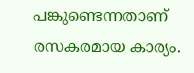പങ്കുണ്ടെന്നതാണ് രസകരമായ കാര്യം.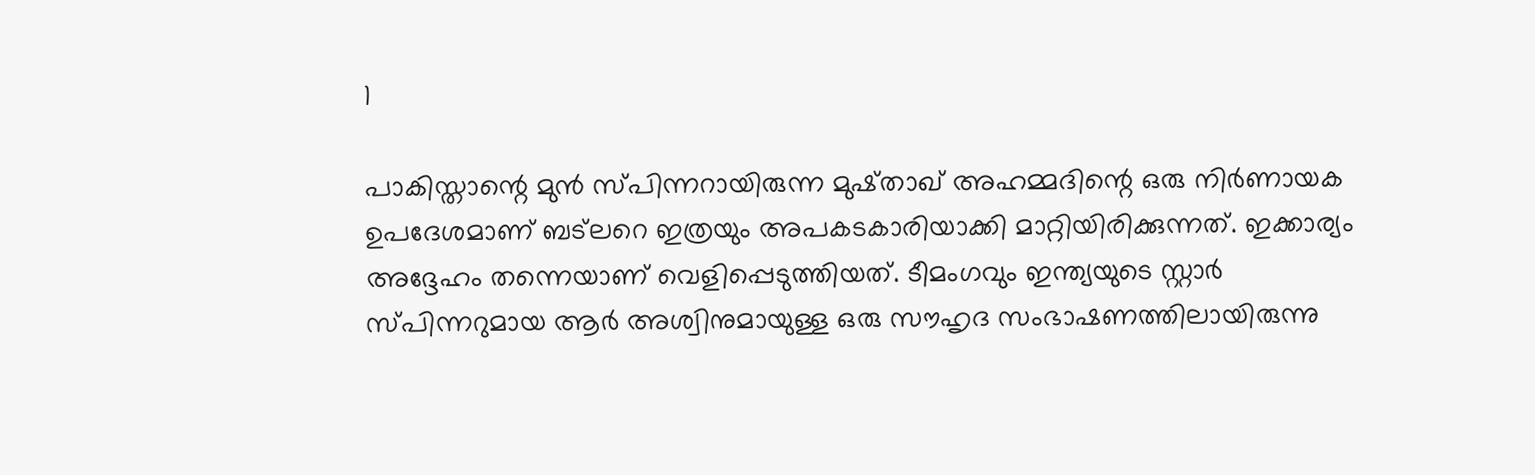1

പാകിസ്താന്റെ മുന്‍ സ്പിന്നറായിരുന്ന മുഷ്താഖ് അഹമ്മദിന്റെ ഒരു നിര്‍ണായക ഉപദേശമാണ് ബട്‌ലറെ ഇത്രയും അപകടകാരിയാക്കി മാറ്റിയിരിക്കുന്നത്. ഇക്കാര്യം അദ്ദേഹം തന്നെയാണ് വെളിപ്പെടുത്തിയത്. ടീമംഗവും ഇന്ത്യയുടെ സ്റ്റാര്‍ സ്പിന്നറുമായ ആര്‍ അശ്വിനുമായുള്ള ഒരു സൗഹൃദ സംഭാഷണത്തിലായിരുന്നു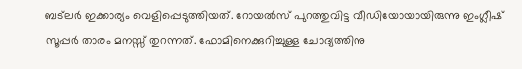ബട്‌ലര്‍ ഇക്കാര്യം വെളിപ്പെടുത്തിയത്. റോയല്‍സ് പുറത്തുവിട്ട വീഡിയോയായിരുന്നു ഇംഗ്ലീഷ് സൂപ്പര്‍ താരം മനസ്സ് തുറന്നത്. ഫോമിനെക്കുറിച്ചുള്ള ചോദ്യത്തിനു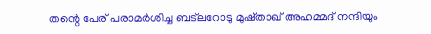തന്റെ പേര് പരാമര്‍ശിച്ച ബട്‌ലറോടു മുഷ്താഖ് അഹമ്മദ് നന്ദിയും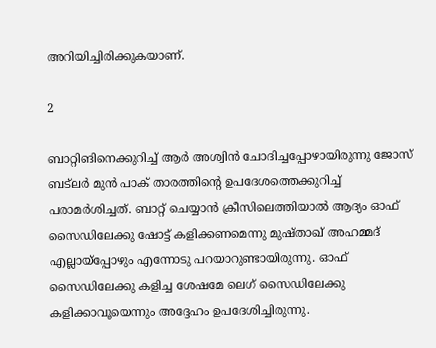അറിയിച്ചിരിക്കുകയാണ്.

2

ബാറ്റിങിനെക്കുറിച്ച് ആര്‍ അശ്വിന്‍ ചോദിച്ചപ്പോഴായിരുന്നു ജോസ് ബട്‌ലര്‍ മുന്‍ പാക് താരത്തിന്റെ ഉപദേശത്തെക്കുറിച്ച് പരാമര്‍ശിച്ചത്. ബാറ്റ് ചെയ്യാന്‍ ക്രീസിലെത്തിയാല്‍ ആദ്യം ഓഫ് സൈഡിലേക്കു ഷോട്ട് കളിക്കണമെന്നു മുഷ്താഖ് അഹമ്മദ് എല്ലായ്‌പ്പോഴും എന്നോടു പറയാറുണ്ടായിരുന്നു. ഓഫ് സൈഡിലേക്കു കളിച്ച ശേഷമേ ലെഗ് സൈഡിലേക്കു കളിക്കാവൂയെന്നും അദ്ദേഹം ഉപദേശിച്ചിരുന്നു.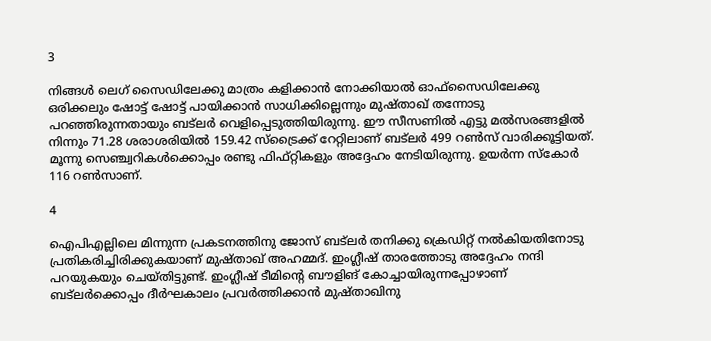3

നിങ്ങള്‍ ലെഗ് സൈഡിലേക്കു മാത്രം കളിക്കാന്‍ നോക്കിയാല്‍ ഓഫ്‌സൈഡിലേക്കു ഒരിക്കലും ഷോട്ട് ഷോട്ട് പായിക്കാന്‍ സാധിക്കില്ലെന്നും മുഷ്താഖ് തന്നോടു പറഞ്ഞിരുന്നതായും ബട്‌ലര്‍ വെളിപ്പെടുത്തിയിരുന്നു. ഈ സീസണില്‍ എട്ടു മല്‍സരങ്ങളില്‍ നിന്നും 71.28 ശരാശരിയില്‍ 159.42 സ്‌ട്രൈക്ക് റേറ്റിലാണ് ബട്‌ലര്‍ 499 റണ്‍സ് വാരിക്കൂട്ടിയത്. മൂന്നു സെഞ്ച്വറികള്‍ക്കൊപ്പം രണ്ടു ഫിഫ്റ്റികളും അദ്ദേഹം നേടിയിരുന്നു. ഉയര്‍ന്ന സ്‌കോര്‍ 116 റണ്‍സാണ്.

4

ഐപിഎല്ലിലെ മിന്നുന്ന പ്രകടനത്തിനു ജോസ് ബട്‌ലര്‍ തനിക്കു ക്രെഡിറ്റ് നല്‍കിയതിനോടു പ്രതികരിച്ചിരിക്കുകയാണ് മുഷ്താഖ് അഹമ്മദ്. ഇംഗ്ലീഷ് താരത്തോടു അദ്ദേഹം നന്ദി പറയുകയും ചെയ്തിട്ടുണ്ട്. ഇംഗ്ലീഷ് ടീമിന്റെ ബൗളിങ് കോച്ചായിരുന്നപ്പോഴാണ് ബട്‌ലര്‍ക്കൊപ്പം ദീര്‍ഘകാലം പ്രവര്‍ത്തിക്കാന്‍ മുഷ്താഖിനു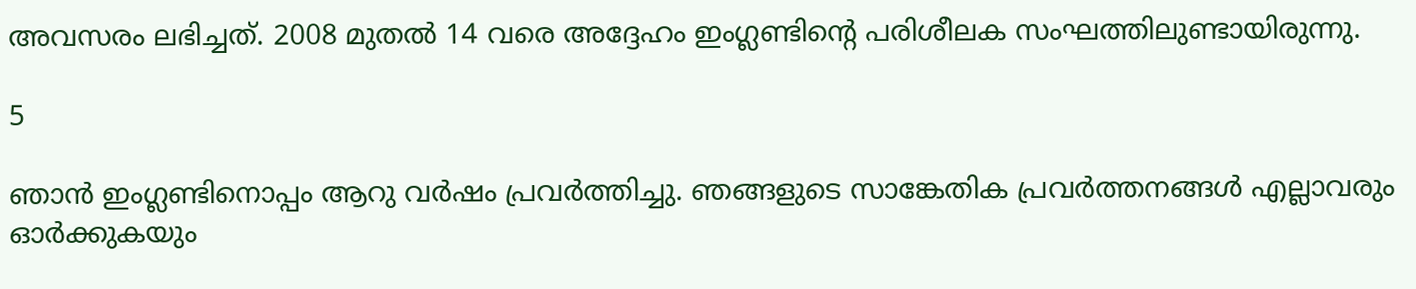അവസരം ലഭിച്ചത്. 2008 മുതല്‍ 14 വരെ അദ്ദേഹം ഇംഗ്ലണ്ടിന്റെ പരിശീലക സംഘത്തിലുണ്ടായിരുന്നു.

5

ഞാന്‍ ഇംഗ്ലണ്ടിനൊപ്പം ആറു വര്‍ഷം പ്രവര്‍ത്തിച്ചു. ഞങ്ങളുടെ സാങ്കേതിക പ്രവര്‍ത്തനങ്ങള്‍ എല്ലാവരും ഓര്‍ക്കുകയും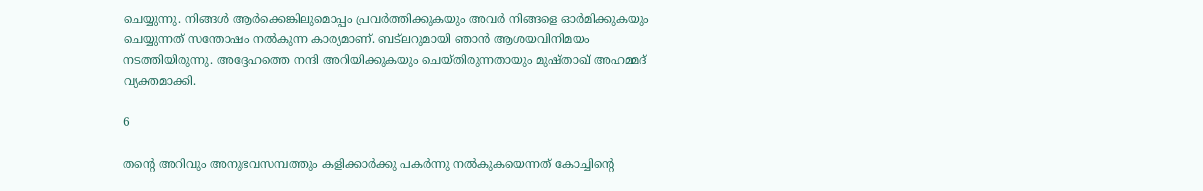ചെയ്യുന്നു. നിങ്ങള്‍ ആര്‍ക്കെങ്കിലുമൊപ്പം പ്രവര്‍ത്തിക്കുകയും അവര്‍ നിങ്ങളെ ഓര്‍മിക്കുകയും ചെയ്യുന്നത് സന്തോഷം നല്‍കുന്ന കാര്യമാണ്. ബട്‌ലറുമായി ഞാന്‍ ആശയവിനിമയം നടത്തിയിരുന്നു. അദ്ദേഹത്തെ നന്ദി അറിയിക്കുകയും ചെയ്തിരുന്നതായും മുഷ്താഖ് അഹമ്മദ് വ്യക്തമാക്കി.

6

തന്റെ അറിവും അനുഭവസമ്പത്തും കളിക്കാര്‍ക്കു പകര്‍ന്നു നല്‍കുകയെന്നത് കോച്ചിന്റെ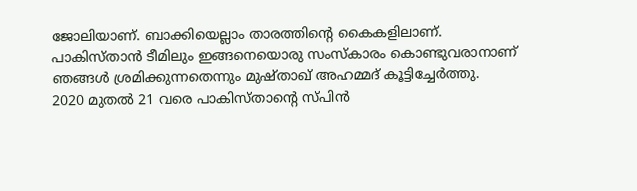ജോലിയാണ്. ബാക്കിയെല്ലാം താരത്തിന്റെ കൈകളിലാണ്. പാകിസ്താന്‍ ടീമിലും ഇങ്ങനെയൊരു സംസ്‌കാരം കൊണ്ടുവരാനാണ് ഞങ്ങള്‍ ശ്രമിക്കുന്നതെന്നും മുഷ്താഖ് അഹമ്മദ് കൂട്ടിച്ചേര്‍ത്തു.
2020 മുതല്‍ 21 വരെ പാകിസ്താന്റെ സ്പിന്‍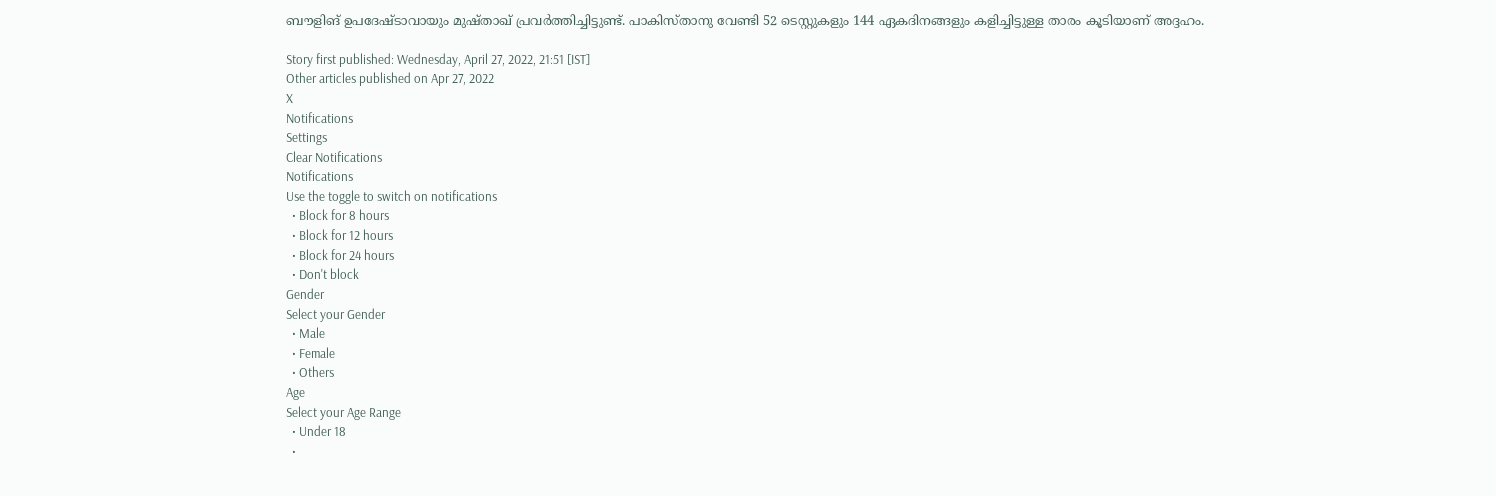ബൗളിങ് ഉപദേഷ്ടാവായും മുഷ്താഖ് പ്രവര്‍ത്തിച്ചിട്ടുണ്ട്. പാകിസ്താനു വേണ്ടി 52 ടെസ്റ്റുകളും 144 ഏകദിനങ്ങളും കളിച്ചിട്ടുള്ള താരം കൂടിയാണ് അദ്ദഹം.

Story first published: Wednesday, April 27, 2022, 21:51 [IST]
Other articles published on Apr 27, 2022
X
Notifications
Settings
Clear Notifications
Notifications
Use the toggle to switch on notifications
  • Block for 8 hours
  • Block for 12 hours
  • Block for 24 hours
  • Don't block
Gender
Select your Gender
  • Male
  • Female
  • Others
Age
Select your Age Range
  • Under 18
  •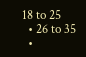18 to 25
  • 26 to 35
  •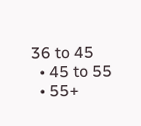36 to 45
  • 45 to 55
  • 55+